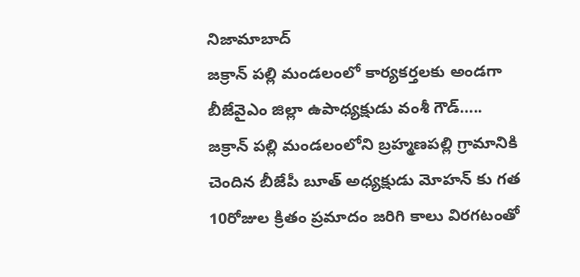నిజామాబాద్
జక్రాన్ పల్లి మండలంలో కార్యకర్తలకు అండగా బీజేవైఎం జిల్లా ఉపాధ్యక్షుడు వంశీ గౌడ్…..
జక్రాన్ పల్లి మండలంలోని బ్రహ్మణపల్లి గ్రామానికి చెందిన బీజేపీ బూత్ అధ్యక్షుడు మోహన్ కు గత 10రోజుల క్రితం ప్రమాదం జరిగి కాలు విరగటంతో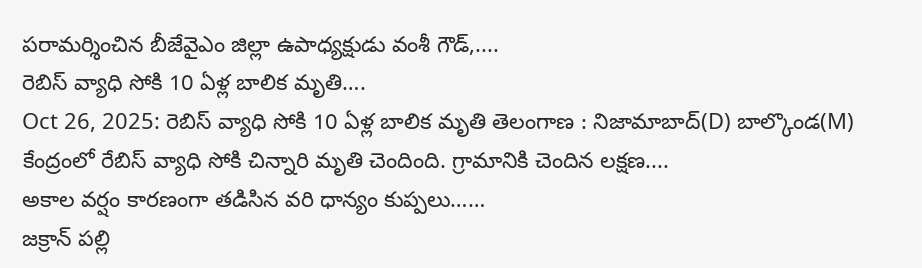పరామర్శించిన బీజేవైఎం జిల్లా ఉపాధ్యక్షుడు వంశీ గౌడ్,....
రెబిస్ వ్యాధి సోకి 10 ఏళ్ల బాలిక మృతి….
Oct 26, 2025: రెబిస్ వ్యాధి సోకి 10 ఏళ్ల బాలిక మృతి తెలంగాణ : నిజామాబాద్(D) బాల్కొండ(M) కేంద్రంలో రేబిస్ వ్యాధి సోకి చిన్నారి మృతి చెందింది. గ్రామానికి చెందిన లక్షణ....
అకాల వర్షం కారణంగా తడిసిన వరి ధాన్యం కుప్పలు……
జక్రాన్ పల్లి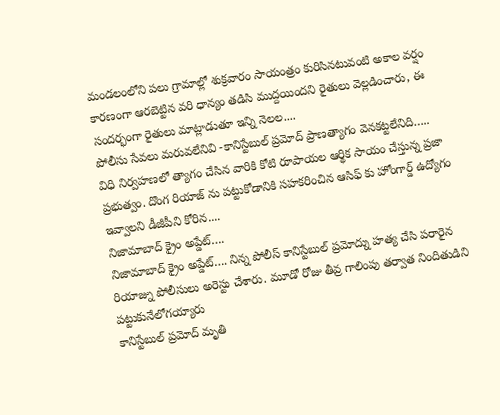మండలంలోని పలు గ్రామాల్లో శుక్రవారం సాయంత్రం కురిసినటువంటి అకాల వర్షం కారణంగా ఆరబెట్టిన వరి ధాన్యం తడిసి ముద్దయిందని రైతులు వెల్లడించారు, ఈ సందర్భంగా రైతులు మాట్లాడుతూ ఇన్ని నెలల....
పోలీసు సేవలు మరువలేనివి -కానిస్టేబుల్ ప్రమోద్ ప్రాణత్యాగం వెనకట్టలేనిది…..
విధి నిర్వహణలో త్యాగం చేసిన వారికి కోటి రూపాయల ఆర్థిక సాయం చేస్తున్న ప్రజా ప్రభుత్వం. దొంగ రియాజ్ ను పట్టుకోడానికి సహకరించిన ఆసిఫ్ కు హోంగార్డ్ ఉద్యోగం ఇవ్వాలని డీజీపీని కోరిన....
నిజామాబాద్ క్రైం అప్డేట్….
నిజామాబాద్ క్రైం అప్డేట్…. నిన్న పోలీస్ కానిస్టేబుల్ ప్రమోద్ను హత్య చేసి పరారైన రియాజ్ను పోలీసులు అరెస్టు చేశారు. మూడో రోజు తీవ్ర గాలింపు తర్వాత నిందితుడిని పట్టుకునేలోగయ్యారు
కానిస్టేబుల్ ప్రమోద్ మృతి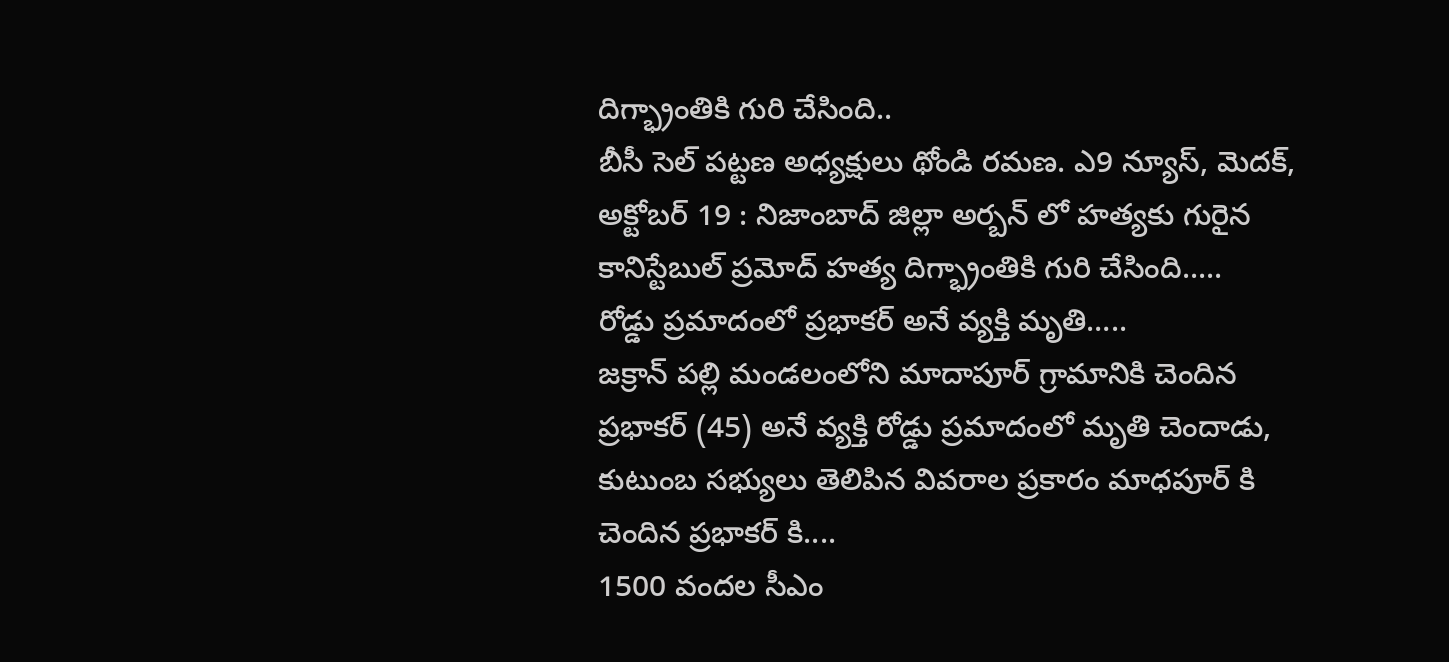దిగ్భ్రాంతికి గురి చేసింది..
బీసీ సెల్ పట్టణ అధ్యక్షులు థోండి రమణ. ఎ9 న్యూస్, మెదక్, అక్టోబర్ 19 : నిజాంబాద్ జిల్లా అర్బన్ లో హత్యకు గురైన కానిస్టేబుల్ ప్రమోద్ హత్య దిగ్భ్రాంతికి గురి చేసింది.....
రోడ్డు ప్రమాదంలో ప్రభాకర్ అనే వ్యక్తి మృతి…..
జక్రాన్ పల్లి మండలంలోని మాదాపూర్ గ్రామానికి చెందిన ప్రభాకర్ (45) అనే వ్యక్తి రోడ్డు ప్రమాదంలో మృతి చెందాడు, కుటుంబ సభ్యులు తెలిపిన వివరాల ప్రకారం మాధపూర్ కి చెందిన ప్రభాకర్ కి....
1500 వందల సీఎం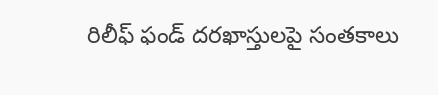రిలీఫ్ ఫండ్ దరఖాస్తులపై సంతకాలు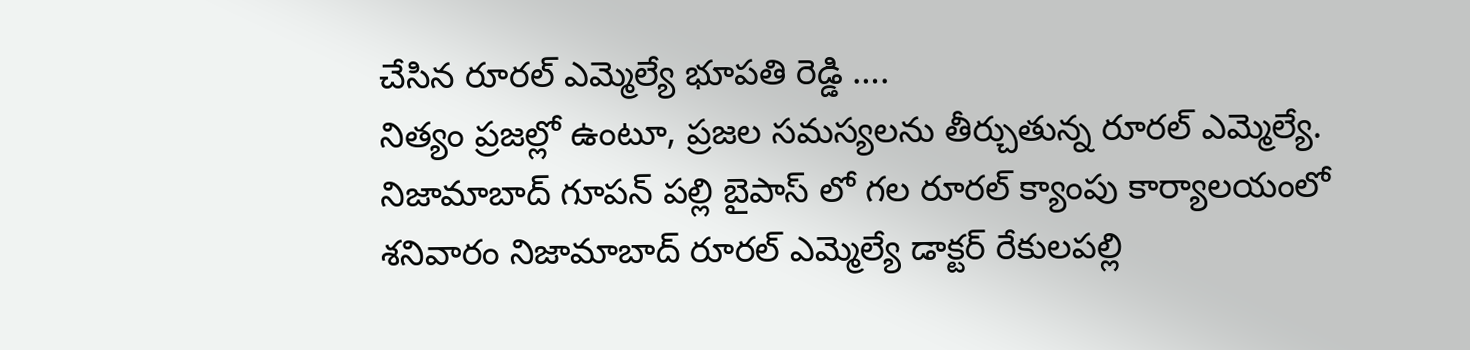చేసిన రూరల్ ఎమ్మెల్యే భూపతి రెడ్డి ….
నిత్యం ప్రజల్లో ఉంటూ, ప్రజల సమస్యలను తీర్చుతున్న రూరల్ ఎమ్మెల్యే. నిజామాబాద్ గూపన్ పల్లి బైపాస్ లో గల రూరల్ క్యాంపు కార్యాలయంలో శనివారం నిజామాబాద్ రూరల్ ఎమ్మెల్యే డాక్టర్ రేకులపల్లి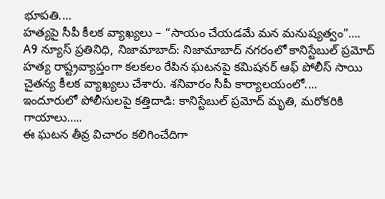భూపతి....
హత్యపై సీపీ కీలక వ్యాఖ్యలు – “సాయం చేయడమే మన మనుష్యత్వం”….
A9 న్యూస్ ప్రతినిధి, నిజామాబాద్: నిజామాబాద్ నగరంలో కానిస్టేబుల్ ప్రమోద్ హత్య రాష్ట్రవ్యాప్తంగా కలకలం రేపిన ఘటనపై కమిషనర్ ఆఫ్ పోలీస్ సాయి చైతన్య కీలక వ్యాఖ్యలు చేశారు. శనివారం సీపీ కార్యాలయంలో....
ఇందూరులో పోలీసులపై కత్తిదాడి: కానిస్టేబుల్ ప్రమోద్ మృతి, మరోకరికి గాయాలు…..
ఈ ఘటన తీవ్ర విచారం కలిగించేదిగా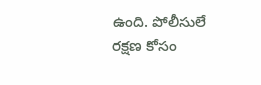ఉంది. పోలీసులే రక్షణ కోసం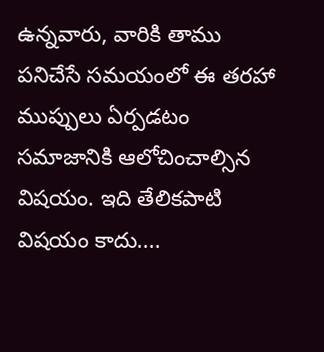ఉన్నవారు, వారికి తాము పనిచేసే సమయంలో ఈ తరహా ముప్పులు ఏర్పడటం సమాజానికి ఆలోచించాల్సిన విషయం. ఇది తేలికపాటి విషయం కాదు....